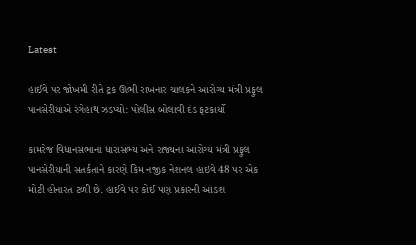Latest

હાઈવે પર જોખમી રીતે ટ્રક ઊભી રાખનાર ચાલકને આરોગ્ય મંત્રી પ્રફુલ પાનસેરીયાએ રંગેહાથ ઝડપ્યો: પોલીસ બોલાવી દંડ ફટકાર્યો

કામરેજ વિધાનસભાના ધારાસભ્ય અને રાજ્યના આરોગ્ય મંત્રી પ્રફુલ પાનસેરીયાની સતર્કતાને કારણે કિમ નજીક નેશનલ હાઇવે 48 પર એક મોટી હોનારત ટળી છે. હાઈવે પર કોઈ પણ પ્રકારની આડશ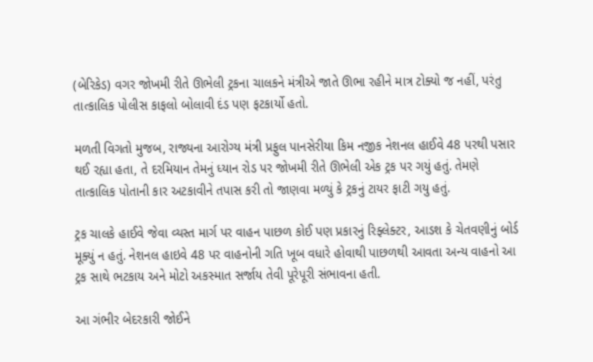(બેરિકેડ) વગર જોખમી રીતે ઊભેલી ટ્રકના ચાલકને મંત્રીએ જાતે ઊભા રહીને માત્ર ટોક્યો જ નહીં, પરંતુ તાત્કાલિક પોલીસ કાફલો બોલાવી દંડ પણ ફટકાર્યો હતો.

મળતી વિગતો મુજબ, રાજ્યના આરોગ્ય મંત્રી પ્રફુલ પાનસેરીયા કિમ નજીક નેશનલ હાઈવે 48 પરથી પસાર થઈ રહ્યા હતા, તે દરમિયાન તેમનું ધ્યાન રોડ પર જોખમી રીતે ઊભેલી એક ટ્રક પર ગયું હતું. તેમણે તાત્કાલિક પોતાની કાર અટકાવીને તપાસ કરી તો જાણવા મળ્યું કે ટ્રકનું ટાયર ફાટી ગયુ હતું.

ટ્રક ચાલકે હાઈવે જેવા વ્યસ્ત માર્ગ પર વાહન પાછળ કોઈ પણ પ્રકારનું રિફ્લેક્ટર, આડશ કે ચેતવણીનું બોર્ડ મૂક્યું ન હતું. નેશનલ હાઇવે 48 પર વાહનોની ગતિ ખૂબ વધારે હોવાથી પાછળથી આવતા અન્ય વાહનો આ ટ્રક સાથે ભટકાય અને મોટો અકસ્માત સર્જાય તેવી પૂરેપૂરી સંભાવના હતી.

આ ગંભીર બેદરકારી જોઈને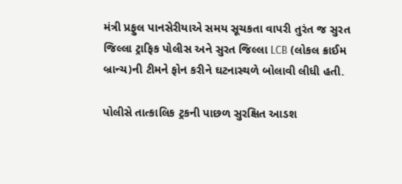મંત્રી પ્રફુલ પાનસેરીયાએ સમય સૂચકતા વાપરી તુરંત જ સુરત જિલ્લા ટ્રાફિક પોલીસ અને સુરત જિલ્લા LCB (લોકલ ક્રાઈમ બ્રાન્ચ)ની ટીમને ફોન કરીને ઘટનાસ્થળે બોલાવી લીધી હતી.

પોલીસે તાત્કાલિક ટ્રકની પાછળ સુરક્ષિત આડશ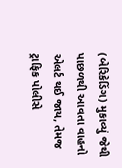(બેરિકેડિંગ) મુકાવ્યું જેથી પાછળથી આવતા વાહનો એલર્ટ થઈ જાય, તેમજ ટ્રાફિક પોલીસે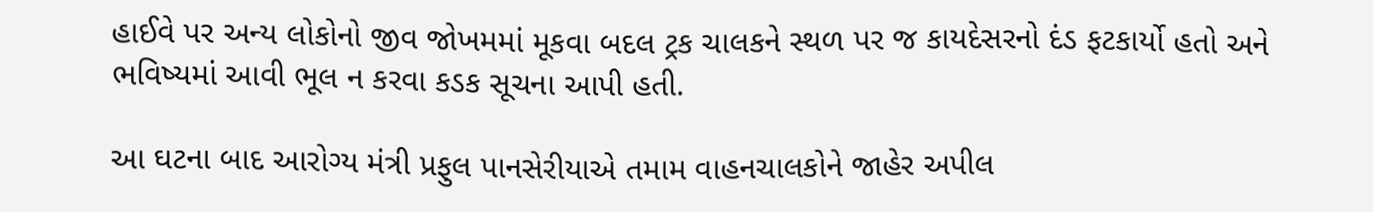હાઈવે પર અન્ય લોકોનો જીવ જોખમમાં મૂકવા બદલ ટ્રક ચાલકને સ્થળ પર જ કાયદેસરનો દંડ ફટકાર્યો હતો અને ભવિષ્યમાં આવી ભૂલ ન કરવા કડક સૂચના આપી હતી.

આ ઘટના બાદ આરોગ્ય મંત્રી પ્રફુલ પાનસેરીયાએ તમામ વાહનચાલકોને જાહેર અપીલ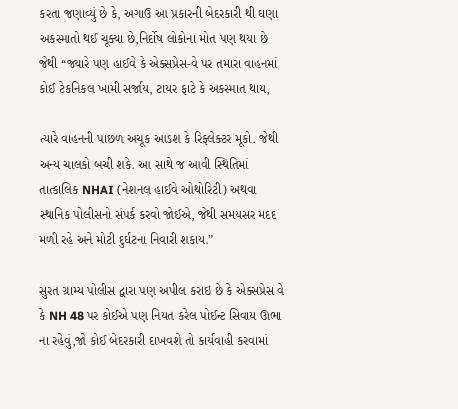કરતા જણાવ્યું છે કે, અગાઉ આ પ્રકારની બેદરકારી થી ઘણા અકસ્માતો થઈ ચૂક્યા છે,નિર્દોષ લોકોના મોત પણ થયા છે જેથી “જ્યારે પણ હાઈવે કે એક્સપ્રેસ-વે પર તમારા વાહનમાં કોઈ ટેકનિકલ ખામી સર્જાય, ટાયર ફાટે કે અકસ્માત થાય,

ત્યારે વાહનની પાછળ અચૂક આડશ કે રિફ્લેક્ટર મૂકો. જેથી અન્ય ચાલકો બચી શકે. આ સાથે જ આવી સ્થિતિમાં તાત્કાલિક NHAI (નેશનલ હાઈવે ઓથોરિટી) અથવા સ્થાનિક પોલીસનો સંપર્ક કરવો જોઈએ, જેથી સમયસર મદદ મળી રહે અને મોટી દુર્ઘટના નિવારી શકાય.”

સુરત ગ્રામ્ય પોલીસ દ્વારા પણ અપીલ કરાઇ છે કે એક્સપ્રેસ વે કે NH 48 પર કોઈએ પણ નિયત કરેલ પોઈન્ટ સિવાય ઊભા ના રહેવું,જો કોઈ બેદરકારી દાખવશે તો કાર્યવાહી કરવામાં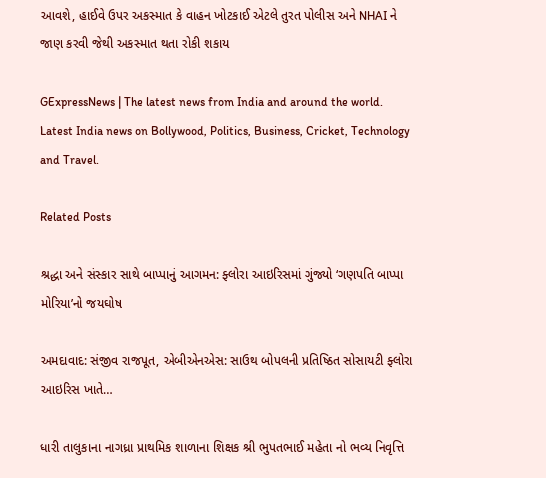આવશે, હાઈવે ઉપર અકસ્માત કે વાહન ખોટકાઈ એટલે તુરત પોલીસ અને NHAI ને જાણ કરવી જેથી અકસ્માત થતા રોકી શકાય

GExpressNews | The latest news from India and around the world. Latest India news on Bollywood, Politics, Business, Cricket, Technology and Travel.

Related Posts

શ્રદ્ધા અને સંસ્કાર સાથે બાપ્પાનું આગમન: ફ્લોરા આઇરિસમાં ગુંજ્યો ‘ગણપતિ બાપ્પા મોરિયા’નો જયઘોષ

અમદાવાદ: સંજીવ રાજપૂત, એબીએનએસ: સાઉથ બોપલની પ્રતિષ્ઠિત સોસાયટી ફ્લોરા આઇરિસ ખાતે…

ધારી તાલુકાના નાગધ્રા પ્રાથમિક શાળાના શિક્ષક શ્રી ભુપતભાઈ મહેતા નો ભવ્ય નિવૃત્તિ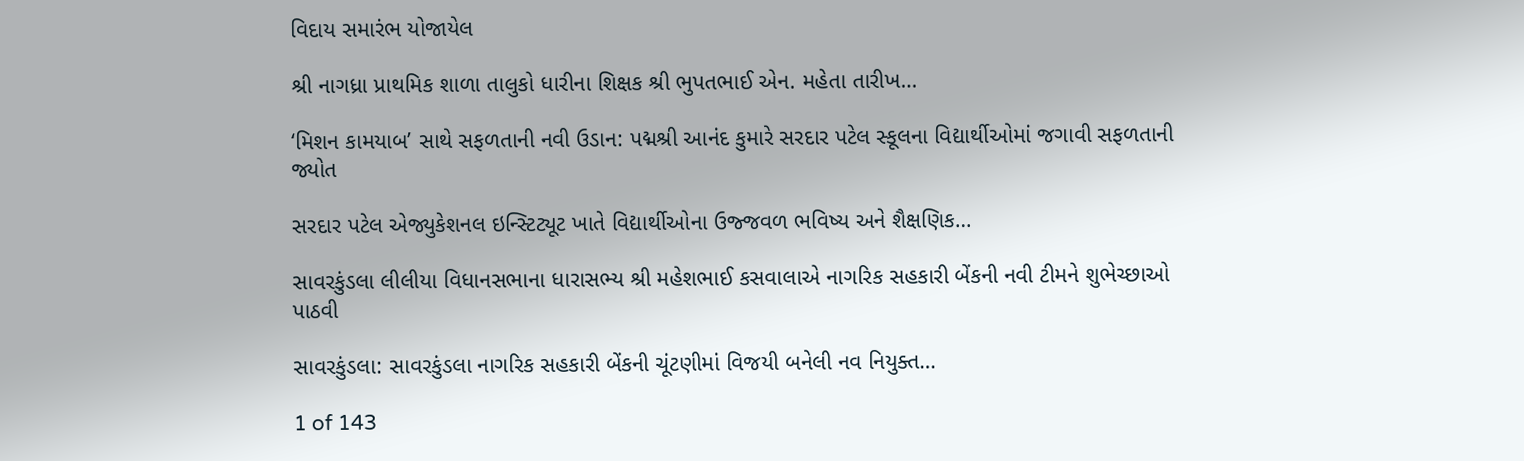વિદાય સમારંભ યોજાયેલ

શ્રી નાગધ્રા પ્રાથમિક શાળા તાલુકો ધારીના શિક્ષક શ્રી ભુપતભાઈ એન. મહેતા તારીખ…

‘મિશન કામયાબ’ સાથે સફળતાની નવી ઉડાન: પદ્મશ્રી આનંદ કુમારે સરદાર પટેલ સ્કૂલના વિદ્યાર્થીઓમાં જગાવી સફળતાની જ્યોત

સરદાર પટેલ એજ્યુકેશનલ ઇન્સ્ટિટ્યૂટ ખાતે વિદ્યાર્થીઓના ઉજ્જવળ ભવિષ્ય અને શૈક્ષણિક…

સાવરકુંડલા લીલીયા વિધાનસભાના ધારાસભ્ય શ્રી મહેશભાઈ કસવાલાએ નાગરિક સહકારી બેંકની નવી ટીમને શુભેચ્છાઓ પાઠવી

સાવરકુંડલા: સાવરકુંડલા નાગરિક સહકારી બેંકની ચૂંટણીમાં વિજયી બનેલી નવ નિયુક્ત…

1 of 143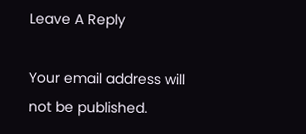Leave A Reply

Your email address will not be published.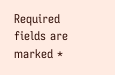Required fields are marked *